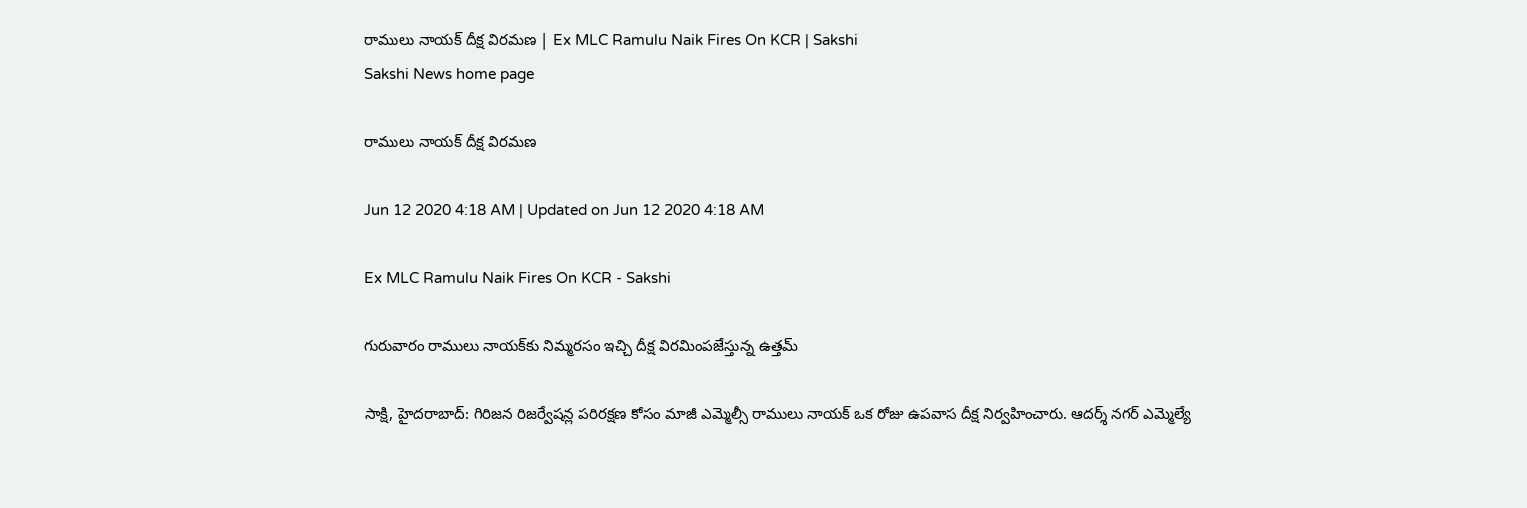రాములు నాయక్‌ దీక్ష విరమణ | Ex MLC Ramulu Naik Fires On KCR | Sakshi
Sakshi News home page

రాములు నాయక్‌ దీక్ష విరమణ

Jun 12 2020 4:18 AM | Updated on Jun 12 2020 4:18 AM

Ex MLC Ramulu Naik Fires On KCR - Sakshi

గురువారం రాములు నాయక్‌కు నిమ్మరసం ఇచ్చి దీక్ష విరమింపజేస్తున్న ఉత్తమ్‌

సాక్షి, హైదరాబాద్‌: గిరిజన రిజర్వేషన్ల పరిరక్షణ కోసం మాజీ ఎమ్మెల్సీ రాములు నాయక్‌ ఒక రోజు ఉపవాస దీక్ష నిర్వహించారు. ఆదర్శ్‌ నగర్‌ ఎమ్మెల్యే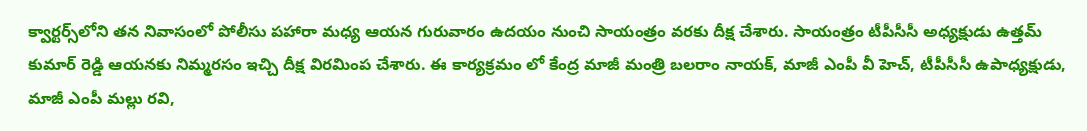క్వార్టర్స్‌లోని తన నివాసంలో పోలీసు పహారా మధ్య ఆయన గురువారం ఉదయం నుంచి సాయంత్రం వరకు దీక్ష చేశారు. సాయంత్రం టీపీసీసీ అధ్యక్షుడు ఉత్తమ్‌ కుమార్‌ రెడ్డి ఆయనకు నిమ్మరసం ఇచ్చి దీక్ష విరమింప చేశారు. ఈ కార్యక్రమం లో కేంద్ర మాజీ మంత్రి బలరాం నాయక్, మాజీ ఎంపీ వీ హెచ్, టీపీసీసీ ఉపాధ్యక్షుడు, మాజీ ఎంపీ మల్లు రవి,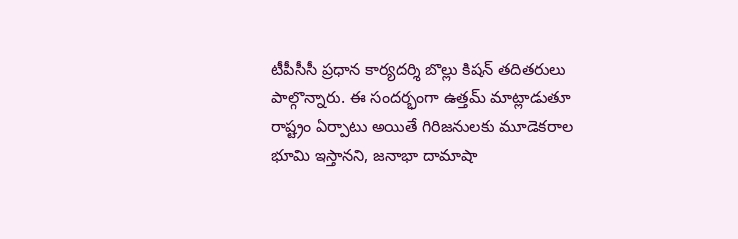టీపీసీసీ ప్రధాన కార్యదర్శి బొల్లు కిషన్‌ తదితరులు పాల్గొన్నారు. ఈ సందర్భంగా ఉత్తమ్‌ మాట్లాడుతూ రాష్ట్రం ఏర్పాటు అయితే గిరిజనులకు మూడెకరాల భూమి ఇస్తానని, జనాభా దామాషా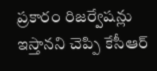ప్రకారం రిజర్వేషన్లు ఇస్తానని చెప్పి కేసీఆర్‌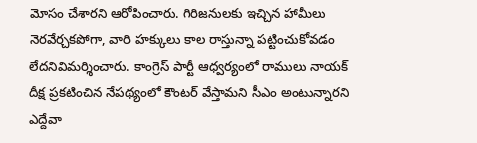మోసం చేశారని ఆరోపించారు. గిరిజనులకు ఇచ్చిన హామీలు నెరవేర్చకపోగా, వారి హక్కులు కాల రాస్తున్నా పట్టించుకోవడం లేదనివిమర్శించారు. కాంగ్రెస్‌ పార్టీ ఆధ్వర్యంలో రాములు నాయక్‌ దీక్ష ప్రకటించిన నేపథ్యంలో కౌంటర్‌ వేస్తామని సీఎం అంటున్నారని ఎద్దేవా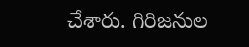చేశారు. గిరిజనుల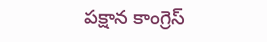పక్షాన కాంగ్రెస్‌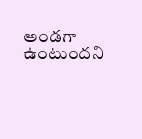అండగా ఉంటుందని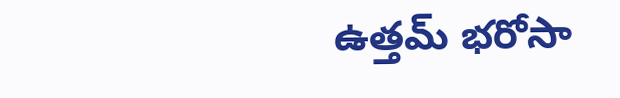ఉత్తమ్‌ భరోసా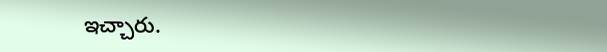ఇచ్చారు.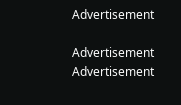Advertisement

Advertisement
Advertisement